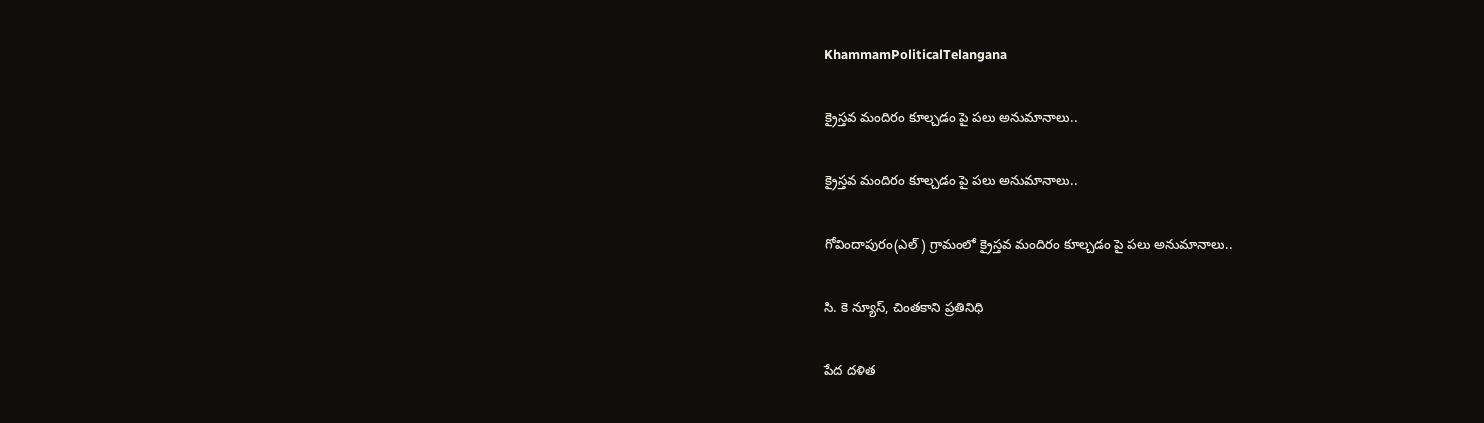KhammamPoliticalTelangana

క్రైస్తవ మందిరం కూల్చడం పై పలు అనుమానాలు..

క్రైస్తవ మందిరం కూల్చడం పై పలు అనుమానాలు..

గోవిందాపురం(ఎల్ ) గ్రామంలో క్రైస్తవ మందిరం కూల్చడం పై పలు అనుమానాలు..

సి. కె న్యూస్, చింతకాని ప్రతినిధి

పేద దళిత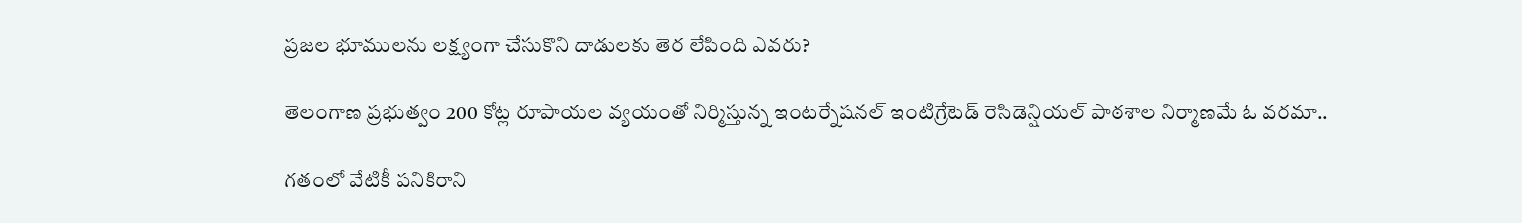ప్రజల భూములను లక్ష్యంగా చేసుకొని దాడులకు తెర లేపింది ఎవరు?

తెలంగాణ ప్రభుత్వం 200 కోట్ల రూపాయల వ్యయంతో నిర్మిస్తున్న ఇంటర్నేషనల్ ఇంటిగ్రేటెడ్ రెసిడెన్షియల్ పాఠశాల నిర్మాణమే ఓ వరమా..

గతంలో వేటికీ పనికిరాని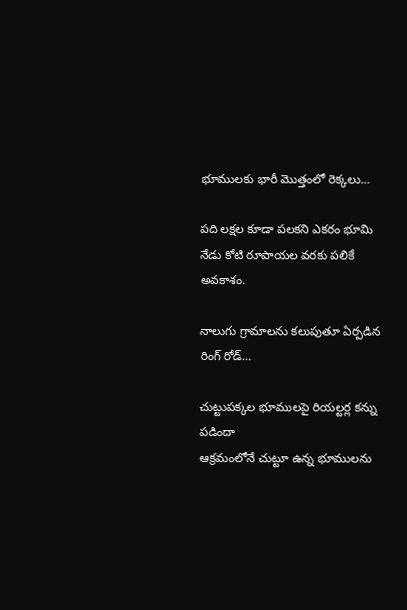భూములకు భారీ మొత్తంలో రెక్కలు…

పది లక్షల కూడా పలకని ఎకరం భూమి నేడు కోటి రూపాయల వరకు పలికే అవకాశం.

నాలుగు గ్రామాలను కలుపుతూ ఏర్పడిన రింగ్ రోడ్…

చుట్టుపక్కల భూములపై రియల్టర్ల కన్ను పడిందా
ఆక్రమంలోనే చుట్టూ ఉన్న భూములను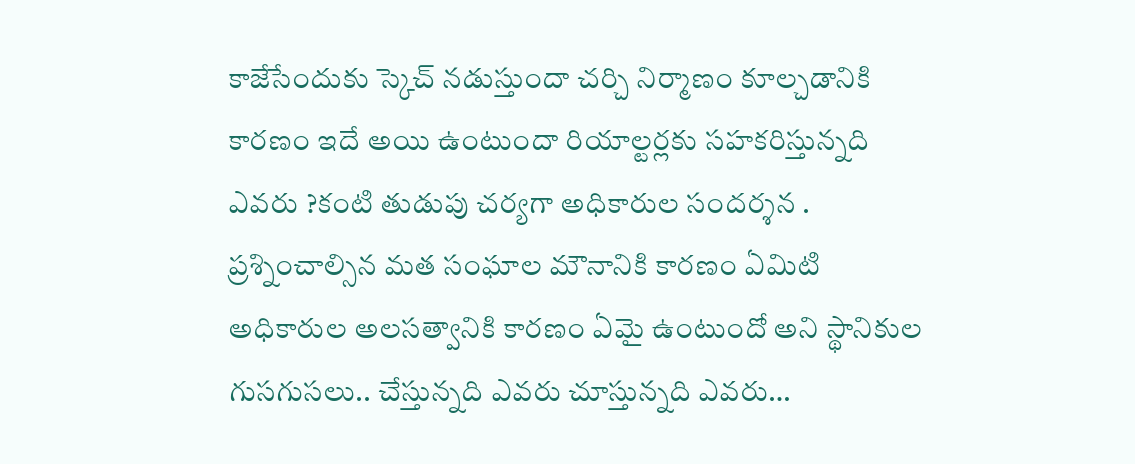కాజేసేందుకు స్కెచ్ నడుస్తుందా చర్చి నిర్మాణం కూల్చడానికి కారణం ఇదే అయి ఉంటుందా రియాల్టర్లకు సహకరిస్తున్నది ఎవరు ?కంటి తుడుపు చర్యగా అధికారుల సందర్శన .
ప్రశ్నించాల్సిన మత సంఘాల మౌనానికి కారణం ఏమిటి
అధికారుల అలసత్వానికి కారణం ఏమై ఉంటుందో అని స్థానికుల గుసగుసలు.. చేస్తున్నది ఎవరు చూస్తున్నది ఎవరు…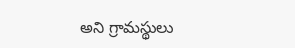అని గ్రామస్థులు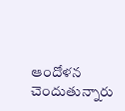ఆందోళన చెందుతున్నారు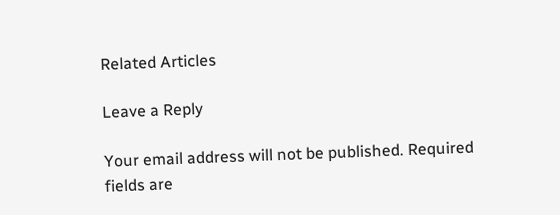Related Articles

Leave a Reply

Your email address will not be published. Required fields are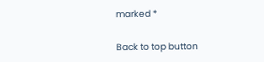marked *

Back to top button